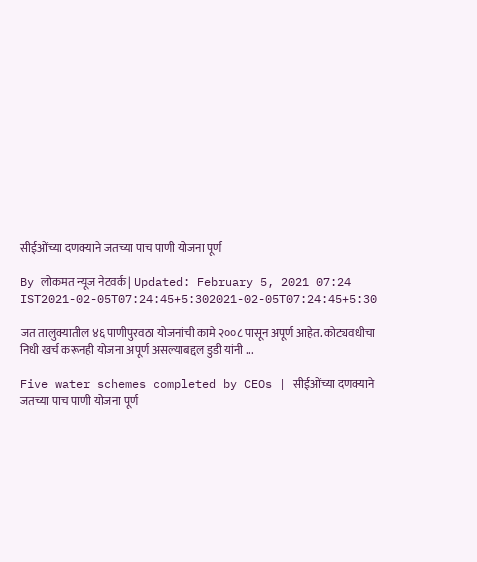सीईओंच्या दणक्याने जतच्या पाच पाणी योजना पूर्ण

By लोकमत न्यूज नेटवर्क | Updated: February 5, 2021 07:24 IST2021-02-05T07:24:45+5:302021-02-05T07:24:45+5:30

जत तालुक्यातील ४६ पाणीपुरवठा योजनांची कामे २००८ पासून अपूर्ण आहेत. कोट्यवधीचा निधी खर्च करूनही योजना अपूर्ण असल्याबद्दल डुडी यांनी ...

Five water schemes completed by CEOs | सीईओंच्या दणक्याने जतच्या पाच पाणी योजना पूर्ण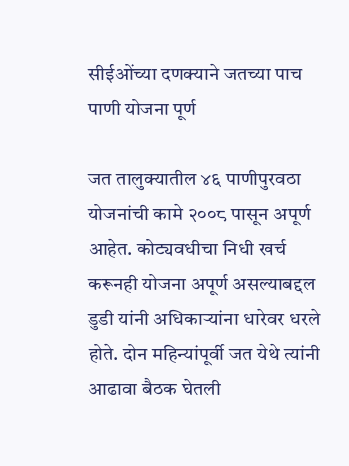सीईओंच्या दणक्याने जतच्या पाच पाणी योजना पूर्ण

जत तालुक्यातील ४६ पाणीपुरवठा योजनांची कामे २००८ पासून अपूर्ण आहेत. कोट्यवधीचा निधी खर्च करूनही योजना अपूर्ण असल्याबद्दल डुडी यांनी अधिकाऱ्यांना धारेवर धरले होते. दोन महिन्यांपूर्वी जत येथे त्यांनी आढावा बैठक घेतली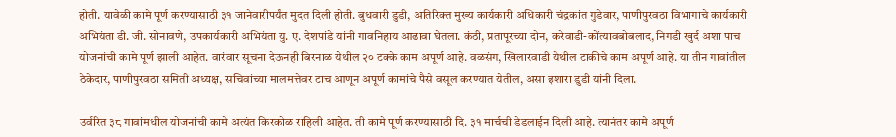होती. यावेळी कामे पूर्ण करण्यासाठी ३१ जानेवारीपर्यंत मुदत दिली होती. बुधवारी डुडी, अतिरिक्त मुख्य कार्यकारी अधिकारी चंद्रकांत गुडेवार, पाणीपुरवठा विभागाचे कार्यकारी अभियंता डी. जी. सोनावणे, उपकार्यकारी अभियंता यु. ए. देशपांडे यांनी गावनिहाय आढावा घेतला. कंठी, प्रतापूरच्या दोन, करेवाडी-कोंत्यावबोबलाद, निगडी खुर्द अशा पाच योजनांची कामे पूर्ण झाली आहेत. वारंवार सूचना देऊनही बिरनाळ येथील २० टक्के काम अपूर्ण आहे. वळसंग, खिलारवाडी येथील टाकीचे काम अपूर्ण आहे. या तीन गावांतील ठेकेदार, पाणीपुरवठा समिती अध्यक्ष, सचिवांच्या मालमत्तेवर टाच आणून अपूर्ण कामांचे पैसे वसूल करण्यात येतील, असा इशारा डुडी यांनी दिला.

उर्वरित ३८ गावांमधील योजनांची कामे अत्यंत किरकोळ राहिली आहेत. ती कामे पूर्ण करण्यासाठी दि. ३१ मार्चची डेडलाईन दिली आहे. त्यानंतर कामे अपूर्ण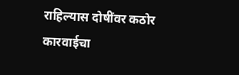राहिल्यास दोषींवर कठोर कारवाईचा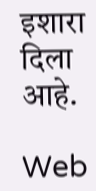इशारा दिला आहे.

Web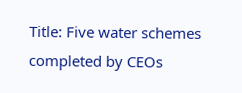Title: Five water schemes completed by CEOs